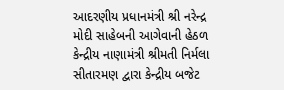આદરણીય પ્રધાનમંત્રી શ્રી નરેન્દ્ર મોદી સાહેબની આગેવાની હેઠળ કેન્દ્રીય નાણામંત્રી શ્રીમતી નિર્મલા સીતારમણ દ્વારા કેન્દ્રીય બજેટ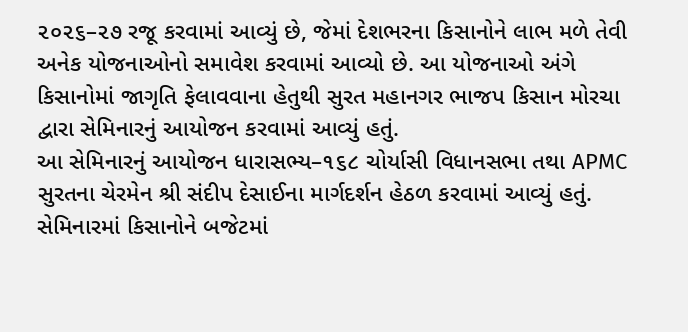૨૦૨૬–૨૭ રજૂ કરવામાં આવ્યું છે, જેમાં દેશભરના કિસાનોને લાભ મળે તેવી અનેક યોજનાઓનો સમાવેશ કરવામાં આવ્યો છે. આ યોજનાઓ અંગે કિસાનોમાં જાગૃતિ ફેલાવવાના હેતુથી સુરત મહાનગર ભાજપ કિસાન મોરચા દ્વારા સેમિનારનું આયોજન કરવામાં આવ્યું હતું.
આ સેમિનારનું આયોજન ધારાસભ્ય–૧૬૮ ચોર્યાસી વિધાનસભા તથા APMC સુરતના ચેરમેન શ્રી સંદીપ દેસાઈના માર્ગદર્શન હેઠળ કરવામાં આવ્યું હતું. સેમિનારમાં કિસાનોને બજેટમાં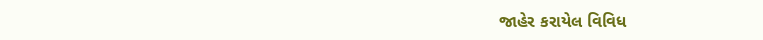જાહેર કરાયેલ વિવિધ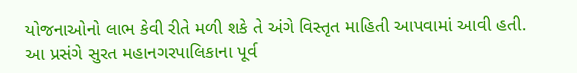યોજનાઓનો લાભ કેવી રીતે મળી શકે તે અંગે વિસ્તૃત માહિતી આપવામાં આવી હતી.
આ પ્રસંગે સુરત મહાનગરપાલિકાના પૂર્વ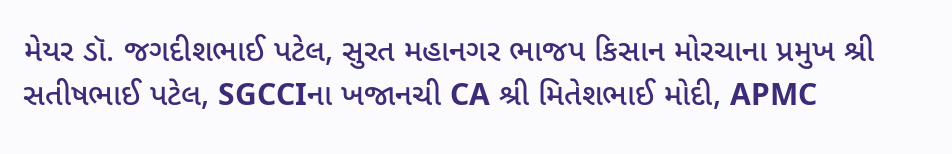મેયર ડૉ. જગદીશભાઈ પટેલ, સુરત મહાનગર ભાજપ કિસાન મોરચાના પ્રમુખ શ્રી સતીષભાઈ પટેલ, SGCCIના ખજાનચી CA શ્રી મિતેશભાઈ મોદી, APMC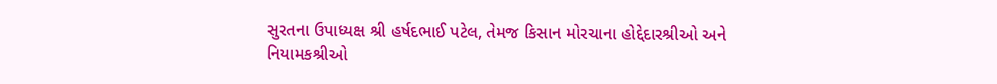સુરતના ઉપાધ્યક્ષ શ્રી હર્ષદભાઈ પટેલ, તેમજ કિસાન મોરચાના હોદ્દેદારશ્રીઓ અને નિયામકશ્રીઓ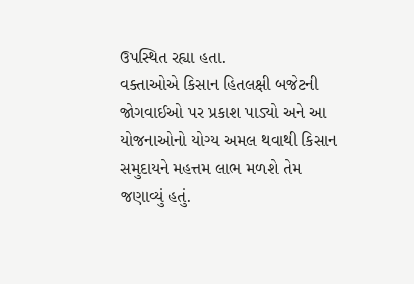ઉપસ્થિત રહ્યા હતા.
વક્તાઓએ કિસાન હિતલક્ષી બજેટની જોગવાઈઓ પર પ્રકાશ પાડ્યો અને આ યોજનાઓનો યોગ્ય અમલ થવાથી કિસાન સમુદાયને મહત્તમ લાભ મળશે તેમ જણાવ્યું હતું.